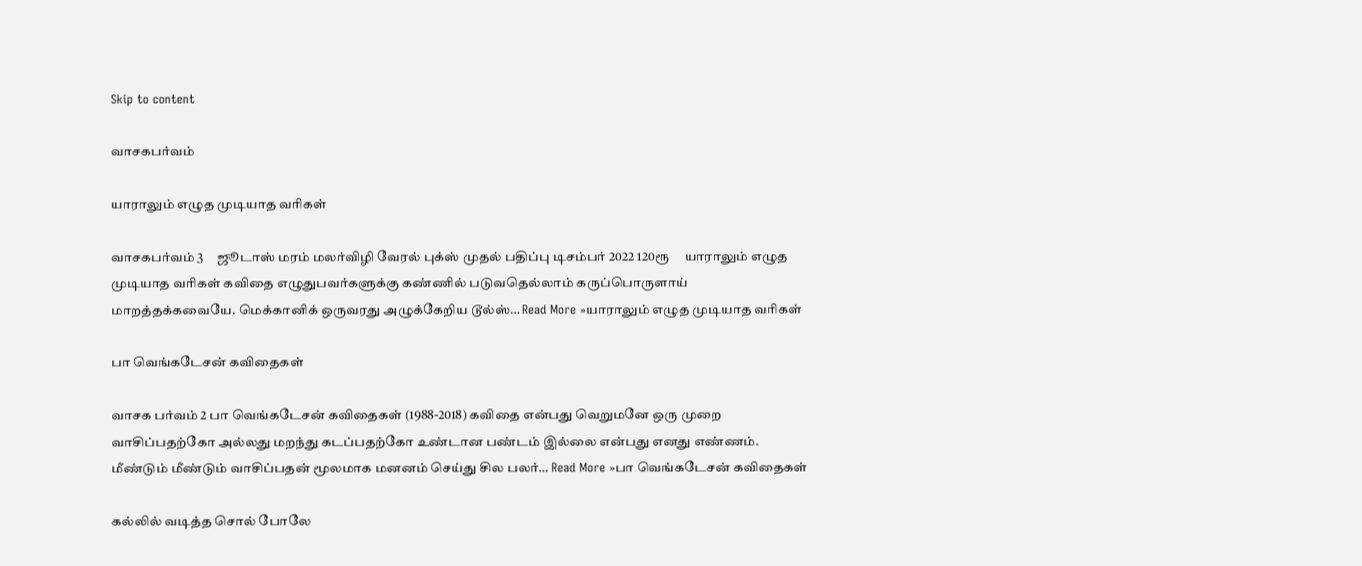Skip to content

வாசகபர்வம்

யாராலும் எழுத முடியாத வரிகள்

வாசகபர்வம் 3     ஜூடாஸ் மரம் மலர்விழி வேரல் புக்ஸ் முதல் பதிப்பு டிசம்பர் 2022 120ரூ     யாராலும் எழுத முடியாத வரிகள் கவிதை எழுதுபவர்களுக்கு கண்ணில் படுவதெல்லாம் கருப்பொருளாய் மாறத்தக்கவையே. மெக்கானிக் ஒருவரது அழுக்கேறிய டூல்ஸ்… Read More »யாராலும் எழுத முடியாத வரிகள்

பா வெங்கடேசன் கவிதைகள்

வாசக பர்வம் 2 பா வெங்கடேசன் கவிதைகள் (1988-2018) கவிதை என்பது வெறுமனே ஒரு முறை வாசிப்பதற்கோ அல்லது மறந்து கடப்பதற்கோ உண்டான பண்டம் இல்லை என்பது எனது எண்ணம். மீண்டும் மீண்டும் வாசிப்பதன் மூலமாக மனனம் செய்து சில பலர்… Read More »பா வெங்கடேசன் கவிதைகள்

கல்லில் வடித்த சொல் போலே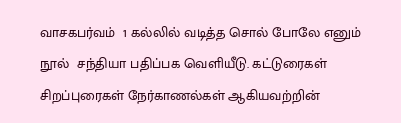வாசகபர்வம்  1 கல்லில் வடித்த சொல் போலே எனும் நூல்  சந்தியா பதிப்பக வெளியீடு. கட்டுரைகள் சிறப்புரைகள் நேர்காணல்கள் ஆகியவற்றின்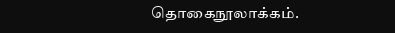தொகைநூலாக்கம்.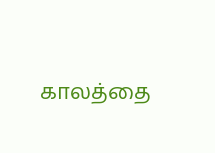காலத்தை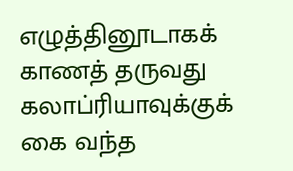எழுத்தினூடாகக் காணத் தருவது கலாப்ரியாவுக்குக் கை வந்த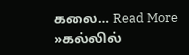கலை… Read More »கல்லில்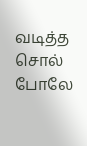வடித்த சொல் போலே